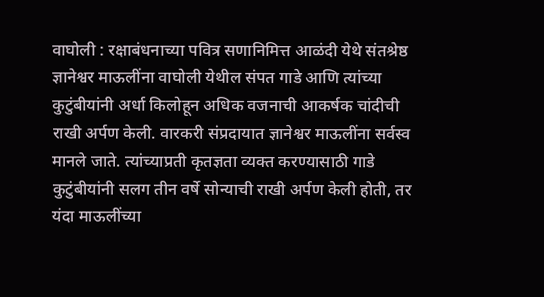वाघोली : रक्षाबंधनाच्या पवित्र सणानिमित्त आळंदी येथे संतश्रेष्ठ ज्ञानेश्वर माऊलींना वाघोली येथील संपत गाडे आणि त्यांच्या कुटुंबीयांनी अर्धा किलोहून अधिक वजनाची आकर्षक चांदीची राखी अर्पण केली. वारकरी संप्रदायात ज्ञानेश्वर माऊलींना सर्वस्व मानले जाते. त्यांच्याप्रती कृतज्ञता व्यक्त करण्यासाठी गाडे कुटुंबीयांनी सलग तीन वर्षे सोन्याची राखी अर्पण केली होती, तर यंदा माऊलींच्या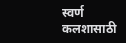स्वर्ण कलशासाठी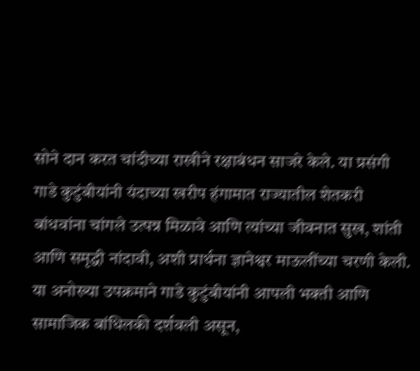सोने दान करत चांदीच्या राखीने रक्षाबंधन साजरे केले. या प्रसंगी गाडे कुटुंबीयांनी यंदाच्या खरीप हंगामात राज्यातील शेतकरी बांधवांना चांगले उत्पन्न मिळावे आणि त्यांच्या जीवनात सुख, शांती आणि समृद्धी नांदावी, अशी प्रार्थना ज्ञानेश्वर माऊलींच्या चरणी केली. या अनोख्या उपक्रमाने गाडे कुटुंबीयांनी आपली भक्ती आणि सामाजिक बांधिलकी दर्शवली असून,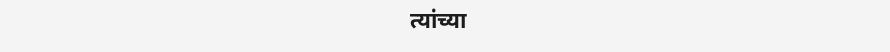त्यांच्या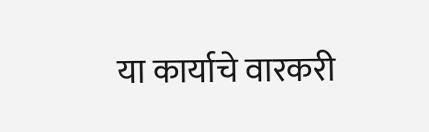या कार्याचे वारकरी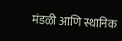मंडळी आणि स्थानिक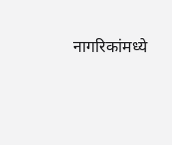नागरिकांमध्ये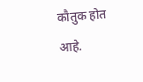कौतुक होत आहे.